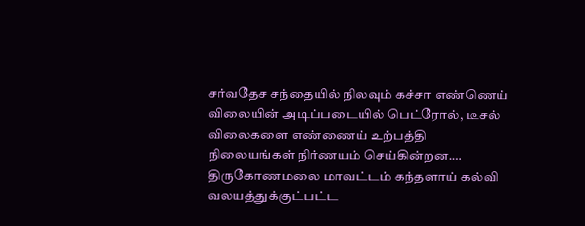சர்வதேச சந்தையில் நிலவும் கச்சா எண்ணெய் விலையின் அடிப்படையில் பெட்ரோல், டீசல் விலைகளை எண்ணைய் உற்பத்தி நிலையங்கள் நிர்ணயம் செய்கின்றன.…
திருகோணமலை மாவட்டம் கந்தளாய் கல்வி வலயத்துக்குட்பட்ட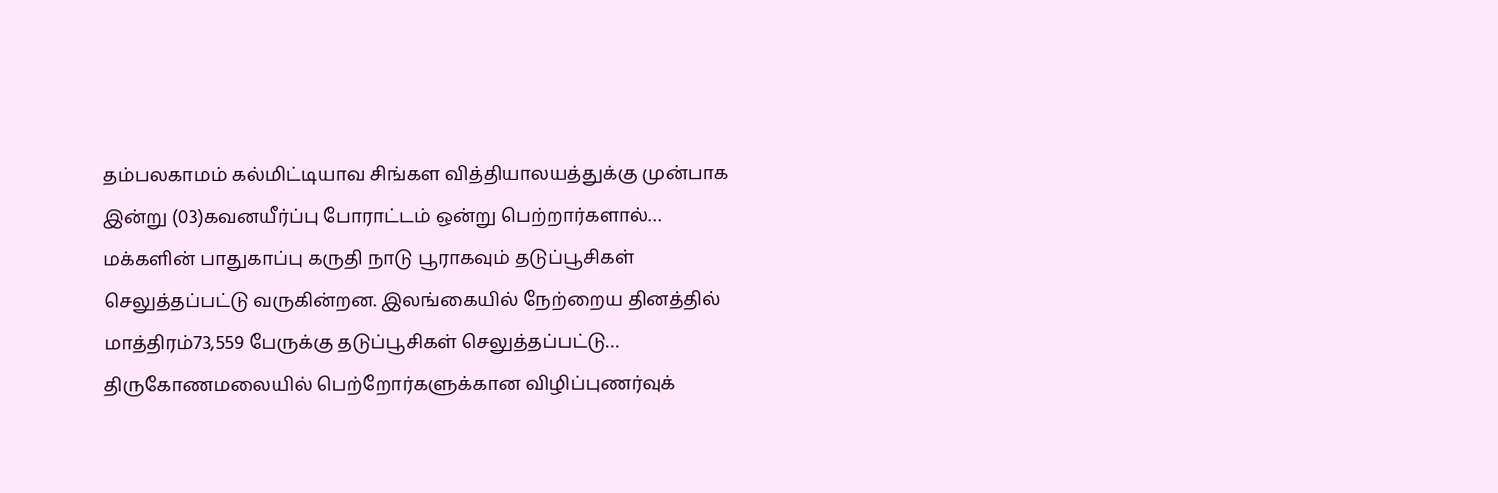தம்பலகாமம் கல்மிட்டியாவ சிங்கள வித்தியாலயத்துக்கு முன்பாக இன்று (03)கவனயீர்ப்பு போராட்டம் ஒன்று பெற்றார்களால்…
மக்களின் பாதுகாப்பு கருதி நாடு பூராகவும் தடுப்பூசிகள் செலுத்தப்பட்டு வருகின்றன. இலங்கையில் நேற்றைய தினத்தில் மாத்திரம்73,559 பேருக்கு தடுப்பூசிகள் செலுத்தப்பட்டு…
திருகோணமலையில் பெற்றோர்களுக்கான விழிப்புணர்வுக்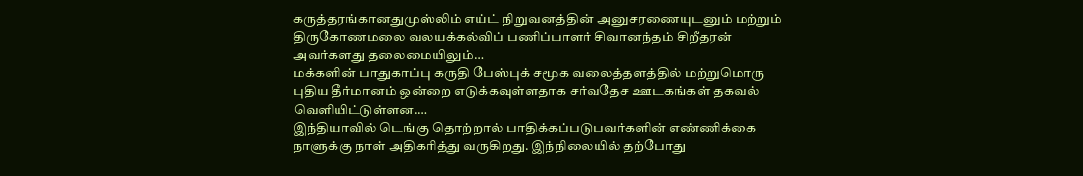கருத்தரங்கானதுமுஸ்லிம் எய்ட் நிறுவனத்தின் அனுசரணையுடனும் மற்றும் திருகோணமலை வலயக்கல்விப் பணிப்பாளர் சிவானந்தம் சிறீதரன் அவர்களது தலைமையிலும்…
மக்களின் பாதுகாப்பு கருதி பேஸ்புக் சமூக வலைத்தளத்தில் மற்றுமொரு புதிய தீர்மானம் ஒன்றை எடுக்கவுள்ளதாக சர்வதேச ஊடகங்கள் தகவல் வெளியிட்டுள்ளன.…
இந்தியாவில் டெங்கு தொற்றால் பாதிக்கப்படுபவர்களின் எண்ணிக்கை நாளுக்கு நாள் அதிகரித்து வருகிறது. இந்நிலையில் தற்போது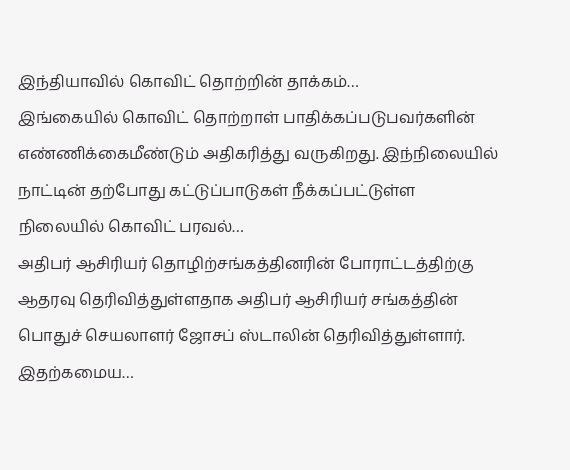இந்தியாவில் கொவிட் தொற்றின் தாக்கம்…
இங்கையில் கொவிட் தொற்றாள் பாதிக்கப்படுபவர்களின் எண்ணிக்கைமீண்டும் அதிகரித்து வருகிறது. இந்நிலையில் நாட்டின் தற்போது கட்டுப்பாடுகள் நீக்கப்பட்டுள்ள நிலையில் கொவிட் பரவல்…
அதிபர் ஆசிரியர் தொழிற்சங்கத்தினரின் போராட்டத்திற்கு ஆதரவு தெரிவித்துள்ளதாக அதிபர் ஆசிரியர் சங்கத்தின் பொதுச் செயலாளர் ஜோசப் ஸ்டாலின் தெரிவித்துள்ளார். இதற்கமைய…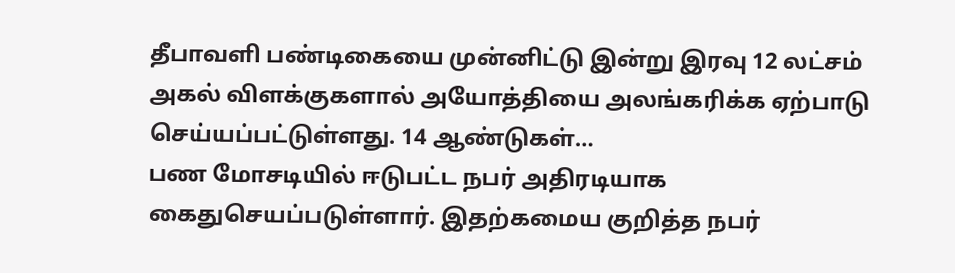தீபாவளி பண்டிகையை முன்னிட்டு இன்று இரவு 12 லட்சம் அகல் விளக்குகளால் அயோத்தியை அலங்கரிக்க ஏற்பாடு செய்யப்பட்டுள்ளது. 14 ஆண்டுகள்…
பண மோசடியில் ஈடுபட்ட நபர் அதிரடியாக கைதுசெயப்படுள்ளார். இதற்கமைய குறித்த நபர்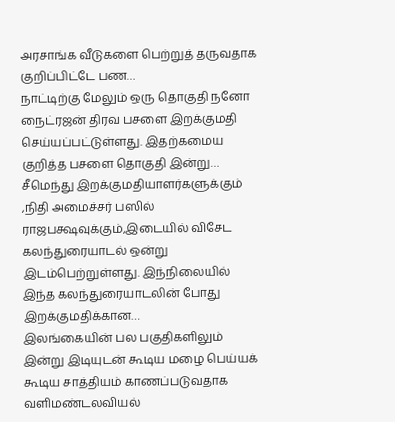அரசாங்க வீடுகளை பெற்றுத் தருவதாக குறிப்பிட்டே பண…
நாட்டிற்கு மேலும் ஒரு தொகுதி நனோ நைட்ரஜன் திரவ பசளை இறக்குமதி செய்யப்பட்டுள்ளது. இதற்கமைய குறித்த பசளை தொகுதி இன்று…
சீமெந்து இறக்குமதியாளர்களுக்கும் ,நிதி அமைச்சர் பஸில் ராஜபக்ஷவுக்கும்,இடையில் விசேட கலந்துரையாடல் ஒன்று இடம்பெற்றுள்ளது. இந்நிலையில் இந்த கலந்துரையாடலின் போது இறக்குமதிக்கான…
இலங்கையின் பல பகுதிகளிலும் இன்று இடியுடன் கூடிய மழை பெய்யக் கூடிய சாத்தியம் காணப்படுவதாக வளிமண்டலவியல்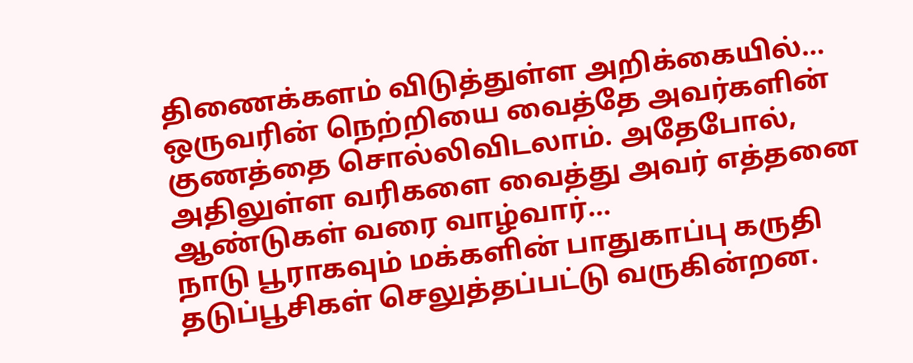திணைக்களம் விடுத்துள்ள அறிக்கையில்…
ஒருவரின் நெற்றியை வைத்தே அவர்களின் குணத்தை சொல்லிவிடலாம். அதேபோல், அதிலுள்ள வரிகளை வைத்து அவர் எத்தனை ஆண்டுகள் வரை வாழ்வார்…
நாடு பூராகவும் மக்களின் பாதுகாப்பு கருதி தடுப்பூசிகள் செலுத்தப்பட்டு வருகின்றன.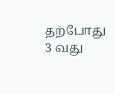தற்போது 3 வது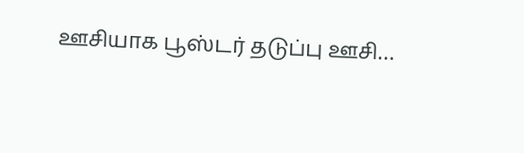ஊசியாக பூஸ்டர் தடுப்பு ஊசி…